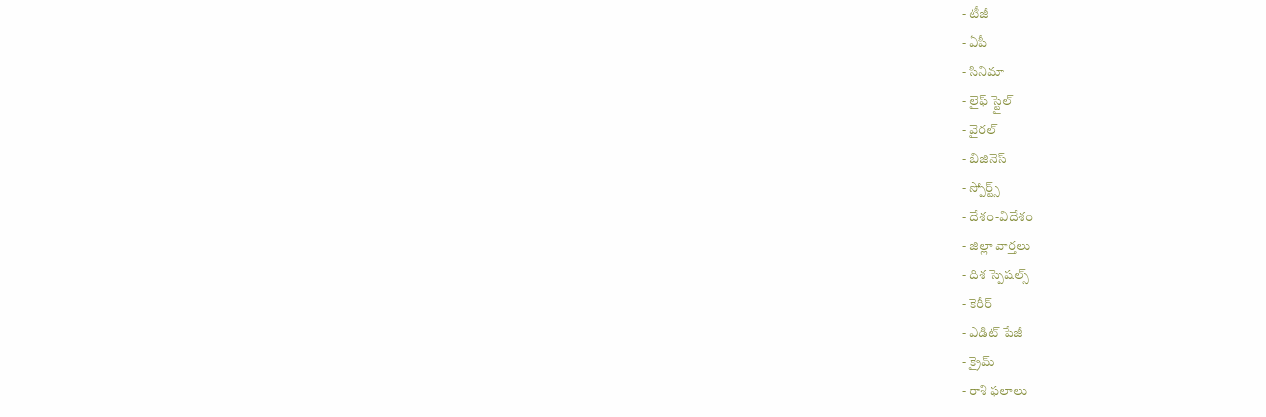- టీజీ
- ఏపీ
- సినిమా
- లైఫ్ స్టైల్
- వైరల్
- బిజినెస్
- స్పోర్ట్స్
- దేశం-విదేశం
- జిల్లా వార్తలు
- దిశ స్పెషల్స్
- కెరీర్
- ఎడిట్ పేజీ
- క్రైమ్
- రాశి ఫలాలు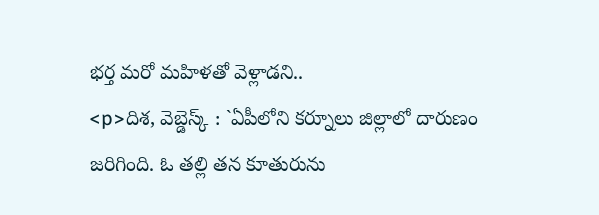భర్త మరో మహిళతో వెళ్లాడని..
<p>దిశ, వెబ్డెస్క్ : `ఏపీలోని కర్నూలు జిల్లాలో దారుణం జరిగింది. ఓ తల్లి తన కూతురును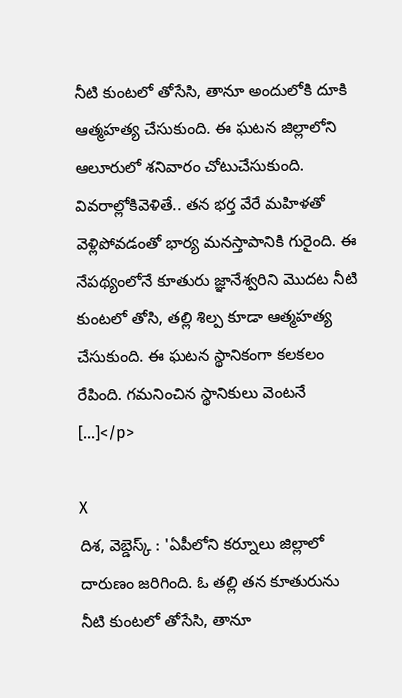నీటి కుంటలో తోసేసి, తానూ అందులోకి దూకి ఆత్మహత్య చేసుకుంది. ఈ ఘటన జిల్లాలోని ఆలూరులో శనివారం చోటుచేసుకుంది. వివరాల్లోకివెళితే.. తన భర్త వేరే మహిళతో వెళ్లిపోవడంతో భార్య మనస్తాపానికి గురైంది. ఈ నేపథ్యంలోనే కూతురు జ్ఞానేశ్వరిని మొదట నీటి కుంటలో తోసి, తల్లి శిల్ప కూడా ఆత్మహత్య చేసుకుంది. ఈ ఘటన స్థానికంగా కలకలం రేపింది. గమనించిన స్థానికులు వెంటనే […]</p>

X
దిశ, వెబ్డెస్క్ : 'ఏపీలోని కర్నూలు జిల్లాలో దారుణం జరిగింది. ఓ తల్లి తన కూతురును నీటి కుంటలో తోసేసి, తానూ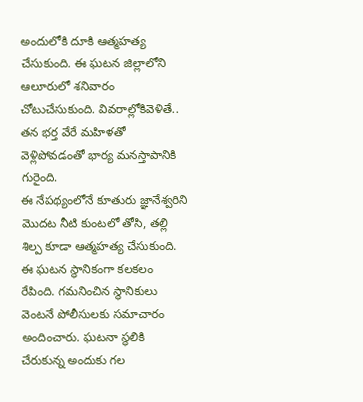అందులోకి దూకి ఆత్మహత్య చేసుకుంది. ఈ ఘటన జిల్లాలోని ఆలూరులో శనివారం చోటుచేసుకుంది. వివరాల్లోకివెళితే.. తన భర్త వేరే మహిళతో వెళ్లిపోవడంతో భార్య మనస్తాపానికి గురైంది.
ఈ నేపథ్యంలోనే కూతురు జ్ఞానేశ్వరిని మొదట నీటి కుంటలో తోసి, తల్లి శిల్ప కూడా ఆత్మహత్య చేసుకుంది. ఈ ఘటన స్థానికంగా కలకలం రేపింది. గమనించిన స్థానికులు వెంటనే పోలీసులకు సమాచారం అందించారు. ఘటనా స్థలికి చేరుకున్న అందుకు గల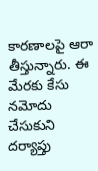కారణాలపై ఆరా తీస్తున్నారు. ఈ మేరకు కేసు నమోదు చేసుకుని దర్యాప్తు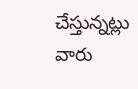చేస్తున్నట్లు వారు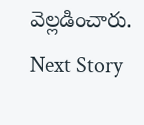వెల్లడించారు.
Next Story